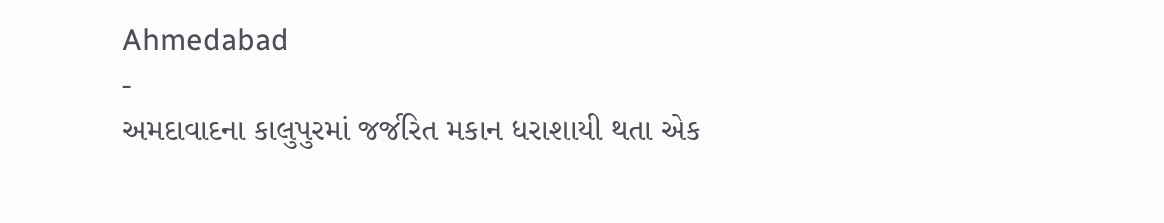Ahmedabad
-
અમદાવાદના કાલુપુરમાં જર્જરિત મકાન ધરાશાયી થતા એક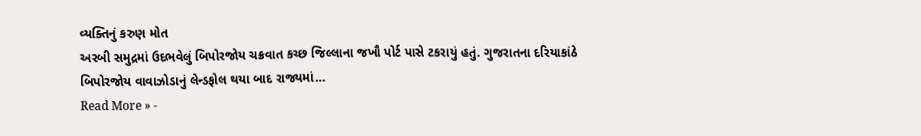વ્યક્તિનું કરુણ મોત
અરબી સમુદ્રમાં ઉદભવેલું બિપોરજોય ચક્રવાત કચ્છ જિલ્લાના જખૌ પોર્ટ પાસે ટકરાયું હતું. ગુજરાતના દરિયાકાંઠે બિપોરજોય વાવાઝોડાનું લેન્ડફોલ થયા બાદ રાજ્યમાં…
Read More » -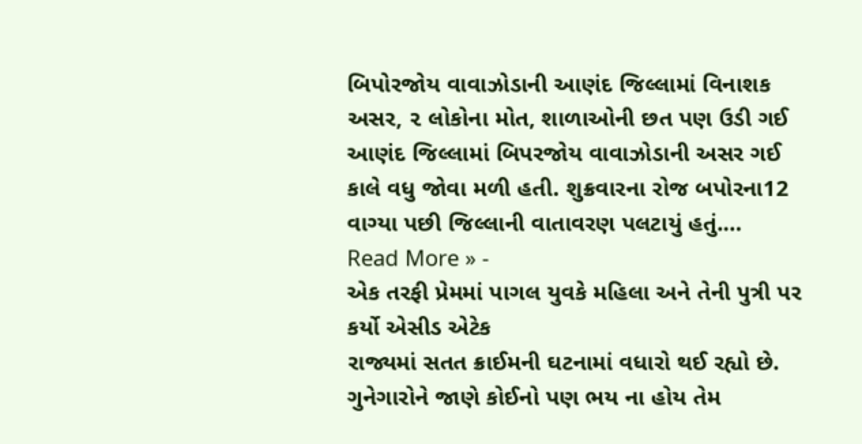બિપોરજોય વાવાઝોડાની આણંદ જિલ્લામાં વિનાશક અસર, ૨ લોકોના મોત, શાળાઓની છત પણ ઉડી ગઈ
આણંદ જિલ્લામાં બિપરજોય વાવાઝોડાની અસર ગઈ કાલે વધુ જોવા મળી હતી. શુક્રવારના રોજ બપોરના12 વાગ્યા પછી જિલ્લાની વાતાવરણ પલટાયું હતું.…
Read More » -
એક તરફી પ્રેમમાં પાગલ યુવકે મહિલા અને તેની પુત્રી પર કર્યો એસીડ એટેક
રાજ્યમાં સતત ક્રાઈમની ઘટનામાં વધારો થઈ રહ્યો છે. ગુનેગારોને જાણે કોઈનો પણ ભય ના હોય તેમ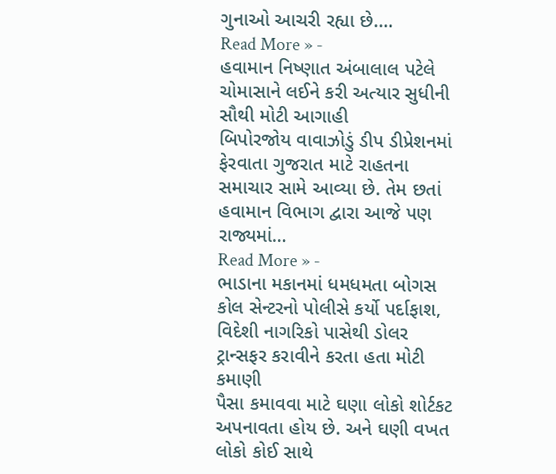ગુનાઓ આચરી રહ્યા છે.…
Read More » -
હવામાન નિષ્ણાત અંબાલાલ પટેલે ચોમાસાને લઈને કરી અત્યાર સુધીની સૌથી મોટી આગાહી
બિપોરજોય વાવાઝોડું ડીપ ડીપ્રેશનમાં ફેરવાતા ગુજરાત માટે રાહતના સમાચાર સામે આવ્યા છે. તેમ છતાં હવામાન વિભાગ દ્વારા આજે પણ રાજ્યમાં…
Read More » -
ભાડાના મકાનમાં ધમધમતા બોગસ કોલ સેન્ટરનો પોલીસે કર્યો પર્દાફાશ, વિદેશી નાગરિકો પાસેથી ડોલર ટ્રાન્સફર કરાવીને કરતા હતા મોટી કમાણી
પૈસા કમાવવા માટે ઘણા લોકો શોર્ટકટ અપનાવતા હોય છે. અને ઘણી વખત લોકો કોઈ સાથે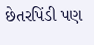છેતરપિંડી પણ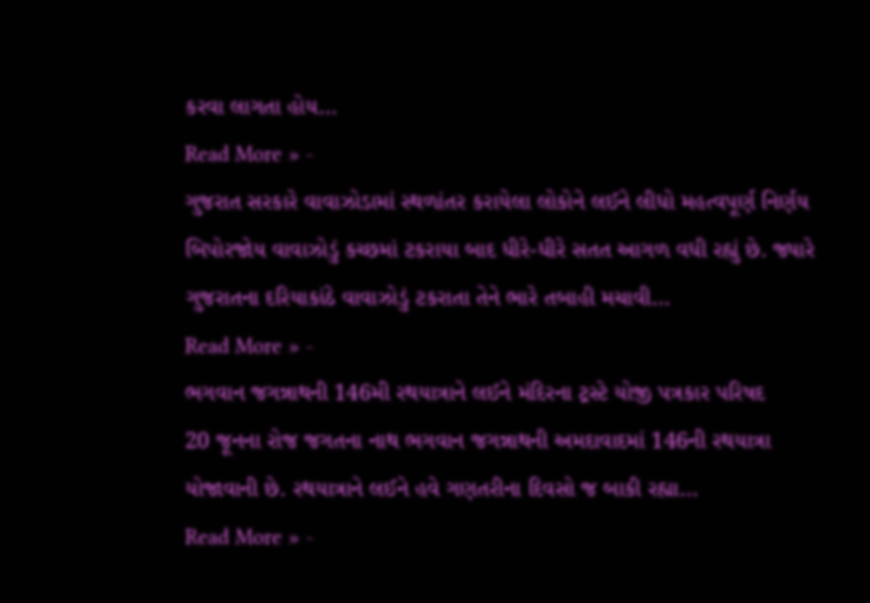કરવા લાગતા હોય…
Read More » -
ગુજરાત સરકારે વાવાઝોડામાં સ્થળાંતર કરાયેલા લોકોને લઈને લીધો મહત્વપૂર્ણ નિર્ણય
બિપોરજોય વાવાઝોડું કચ્છમાં ટકરાયા બાદ ધીરે-ધીરે સતત આગળ વધી રહ્યું છે. જ્યારે ગુજરાતના દરિયાકાંઠે વાવાઝોડું ટકરાતા તેને ભારે તબાહી મચાવી…
Read More » -
ભગવાન જગન્નાથની 146મી રથયાત્રાને લઈને મંદિરના ટ્રસ્ટે યોજી પત્રકાર પરિષદ
20 જૂનના રોજ જગતના નાથ ભગવાન જગન્નાથની અમદાવાદમાં 146ની રથયાત્રા યોજાવાની છે. રથયાત્રાને લઈને હવે ગણતરીના દિવસો જ બાકી રહ્યા…
Read More » -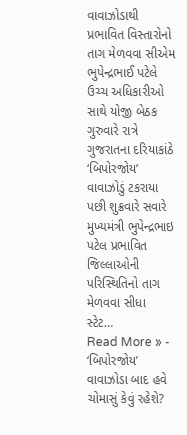વાવાઝોડાથી પ્રભાવિત વિસ્તારોનો તાગ મેળવવા સીએમ ભુપેન્દ્રભાઈ પટેલે ઉચ્ચ અધિકારીઓ સાથે યોજી બેઠક
ગુરુવારે રાત્રે ગુજરાતના દરિયાકાંઠે ‘બિપોરજોય’ વાવાઝોડું ટકરાયા પછી શુક્રવારે સવારે મુખ્યમંત્રી ભુપેન્દ્રભાઇ પટેલ પ્રભાવિત જિલ્લાઓની પરિસ્થિતિનો તાગ મેળવવા સીધા સ્ટેટ…
Read More » -
‘બિપોરજોય’ વાવાઝોડા બાદ હવે ચોમાસું કેવું રહેશે?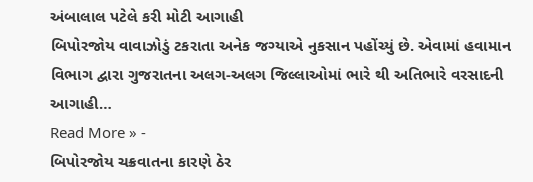અંબાલાલ પટેલે કરી મોટી આગાહી
બિપોરજોય વાવાઝોડું ટકરાતા અનેક જગ્યાએ નુકસાન પહોંચ્યું છે. એવામાં હવામાન વિભાગ દ્વારા ગુજરાતના અલગ-અલગ જિલ્લાઓમાં ભારે થી અતિભારે વરસાદની આગાહી…
Read More » -
બિપોરજોય ચક્રવાતના કારણે ઠેર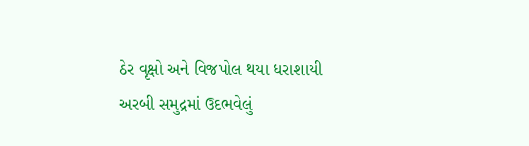ઠેર વૃક્ષો અને વિજપોલ થયા ધરાશાયી
અરબી સમુદ્રમાં ઉદભવેલું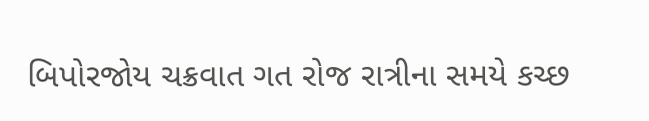બિપોરજોય ચક્રવાત ગત રોજ રાત્રીના સમયે કચ્છ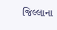જિલ્લાના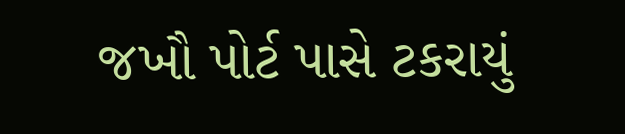જખૌ પોર્ટ પાસે ટકરાયું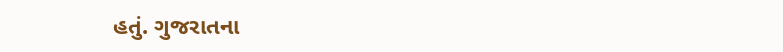હતું. ગુજરાતના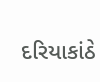દરિયાકાંઠે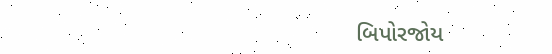બિપોરજોય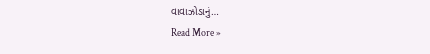વાવાઝોડાનું…
Read More »